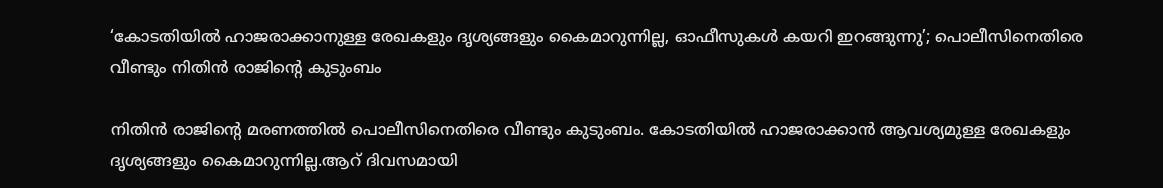‘കോടതിയില്‍ ഹാജരാക്കാനുള്ള രേഖകളും ദൃശ്യങ്ങളും കൈമാറുന്നില്ല, ഓഫീസുകള്‍ കയറി ഇറങ്ങുന്നു’; പൊലീസിനെതിരെ വീണ്ടും നിതിൻ രാജിന്റെ കുടുംബം

നിതിൻ രാജിന്റെ മരണത്തില്‍ പൊലീസിനെതിരെ വീണ്ടും കുടുംബം. കോടതിയില്‍ ഹാജരാക്കാൻ ആവശ്യമുള്ള രേഖകളും ദൃശ്യങ്ങളും കൈമാറുന്നില്ല.ആറ് ദിവസമായി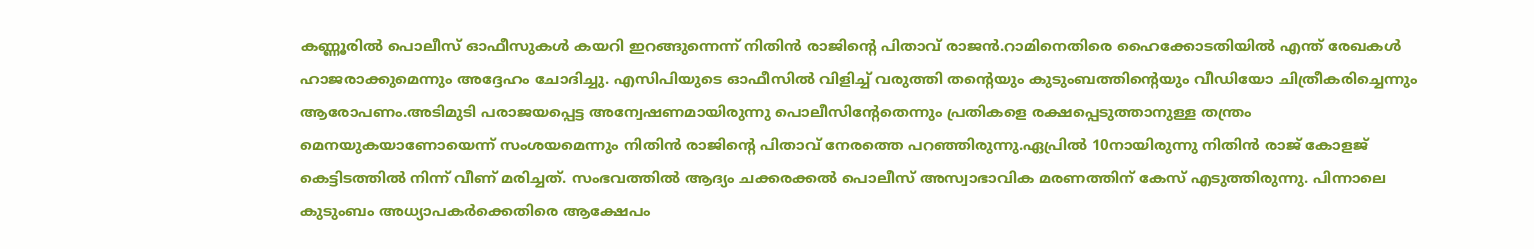കണ്ണൂരില്‍ പൊലീസ് ഓഫീസുകള്‍ കയറി ഇറങ്ങുന്നെന്ന് നിതിൻ രാജിന്റെ പിതാവ് രാജൻ.റാമിനെതിരെ ഹൈക്കോടതിയില്‍ എന്ത് രേഖകള്‍ ഹാജരാക്കുമെന്നും അദ്ദേഹം ചോദിച്ചു. എസിപിയുടെ ഓഫീസില്‍ വിളിച്ച്‌ വരുത്തി തന്റെയും കുടുംബത്തിന്റെയും വീഡിയോ ചിത്രീകരിച്ചെന്നും ആരോപണം.അടിമുടി പരാജയപ്പെട്ട അന്വേഷണമായിരുന്നു പൊലീസിന്റേതെന്നും പ്രതികളെ രക്ഷപ്പെടുത്താനുള്ള തന്ത്രം മെനയുകയാണോയെന്ന് സംശയമെന്നും നിതിൻ രാജിന്റെ പിതാവ് നേരത്തെ പറഞ്ഞിരുന്നു.ഏപ്രില്‍ 10നായിരുന്നു നിതിന്‍ രാജ് കോളജ് കെട്ടിടത്തില്‍ നിന്ന് വീണ് മരിച്ചത്. സംഭവത്തില്‍ ആദ്യം ചക്കരക്കല്‍ പൊലീസ് അസ്വാഭാവിക മരണത്തിന് കേസ് എടുത്തിരുന്നു. പിന്നാലെ കുടുംബം അധ്യാപകർക്കെതിരെ ആക്ഷേപം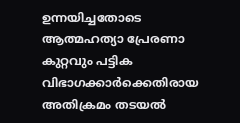ഉന്നയിച്ചതോടെ ആത്മഹത്യാ പ്രേരണാ കുറ്റവും പട്ടിക വിഭാഗക്കാർക്കെതിരായ അതിക്രമം തടയല്‍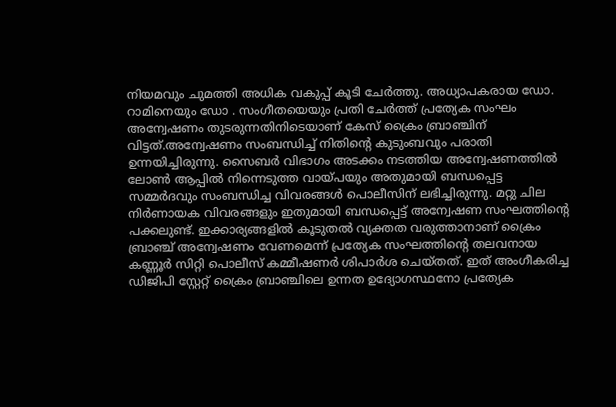നിയമവും ചുമത്തി അധിക വകുപ്പ് കൂടി ചേർത്തു. അധ്യാപകരായ ഡോ. റാമിനെയും ഡോ . സംഗീതയെയും പ്രതി ചേർത്ത് പ്രത്യേക സംഘം അന്വേഷണം തുടരുന്നതിനിടെയാണ് കേസ് ക്രൈം ബ്രാഞ്ചിന് വിട്ടത്.അന്വേഷണം സംബന്ധിച്ച്‌ നിതിൻ്റെ കുടുംബവും പരാതി ഉന്നയിച്ചിരുന്നു. സൈബർ വിഭാഗം അടക്കം നടത്തിയ അന്വേഷണത്തില്‍ ലോണ്‍ ആപ്പില്‍ നിന്നെടുത്ത വായ്പയും അതുമായി ബന്ധപ്പെട്ട സമ്മർദവും സംബന്ധിച്ച വിവരങ്ങള്‍ പൊലീസിന് ലഭിച്ചിരുന്നു. മറ്റു ചില നിർണായക വിവരങ്ങളും ഇതുമായി ബന്ധപ്പെട്ട് അന്വേഷണ സംഘത്തിൻ്റെ പക്കലുണ്ട്. ഇക്കാര്യങ്ങളില്‍ കൂടുതല്‍ വ്യക്തത വരുത്താനാണ് ക്രൈം ബ്രാഞ്ച് അന്വേഷണം വേണമെന്ന് പ്രത്യേക സംഘത്തിൻ്റെ തലവനായ കണ്ണൂർ സിറ്റി പൊലീസ് കമ്മീഷണർ ശിപാർശ ചെയ്തത്. ഇത് അംഗീകരിച്ച ഡിജിപി സ്റ്റേറ്റ് ക്രൈം ബ്രാഞ്ചിലെ ഉന്നത ഉദ്യോഗസ്ഥനോ പ്രത്യേക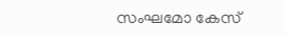സംഘമോ കേസ്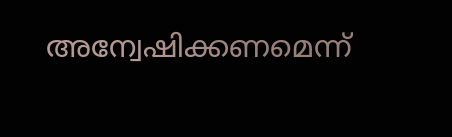അന്വേഷിക്കണമെന്ന്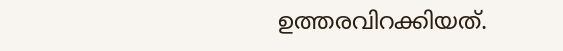ഉത്തരവിറക്കിയത്.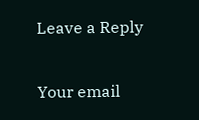Leave a Reply

Your email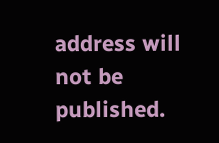address will not be published.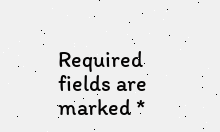Required fields are marked *